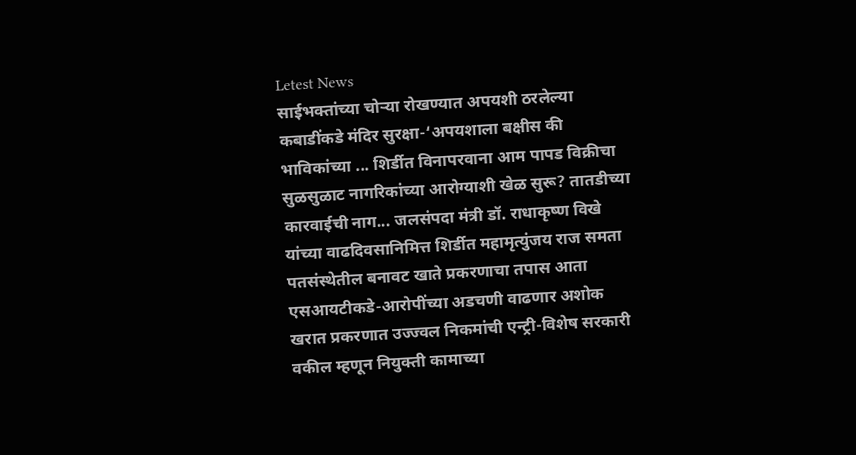Letest News
साईभक्तांच्या चोऱ्या रोखण्यात अपयशी ठरलेल्या कबाडींकडे मंदिर सुरक्षा-‘अपयशाला बक्षीस की भाविकांच्या ... शिर्डीत विनापरवाना आम पापड विक्रीचा सुळसुळाट नागरिकांच्या आरोग्याशी खेळ सुरू? तातडीच्या कारवाईची नाग... जलसंपदा मंत्री डॉ. राधाकृष्ण विखे यांच्या वाढदिवसानिमित्त शिर्डीत महामृत्युंजय राज समता पतसंस्थेतील बनावट खाते प्रकरणाचा तपास आता एसआयटीकडे-आरोपींच्या अडचणी वाढणार अशोक खरात प्रकरणात उज्ज्वल निकमांची एन्ट्री-विशेष सरकारी वकील म्हणून नियुक्ती कामाच्या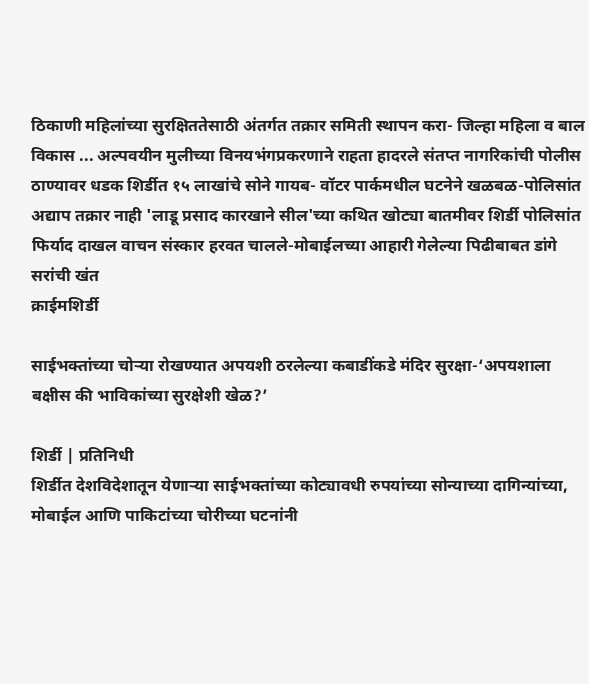ठिकाणी महिलांच्या सुरक्षिततेसाठी अंतर्गत तक्रार समिती स्थापन करा- जिल्हा महिला व बाल विकास ... अल्पवयीन मुलीच्या विनयभंगप्रकरणाने राहता हादरले संतप्त नागरिकांची पोलीस ठाण्यावर धडक शिर्डीत १५ लाखांचे सोने गायब- वॉटर पार्कमधील घटनेने खळबळ-पोलिसांत अद्याप तक्रार नाही 'लाडू प्रसाद कारखाने सील'च्या कथित खोट्या बातमीवर शिर्डी पोलिसांत फिर्याद दाखल वाचन संस्कार हरवत चालले-मोबाईलच्या आहारी गेलेल्या पिढीबाबत डांगे सरांची खंत
क्राईमशिर्डी

साईभक्तांच्या चोऱ्या रोखण्यात अपयशी ठरलेल्या कबाडींकडे मंदिर सुरक्षा-‘अपयशाला बक्षीस की भाविकांच्या सुरक्षेशी खेळ?’

शिर्डी | प्रतिनिधी
शिर्डीत देशविदेशातून येणार्‍या साईभक्तांच्या कोट्यावधी रुपयांच्या सोन्याच्या दागिन्यांच्या, मोबाईल आणि पाकिटांच्या चोरीच्या घटनांनी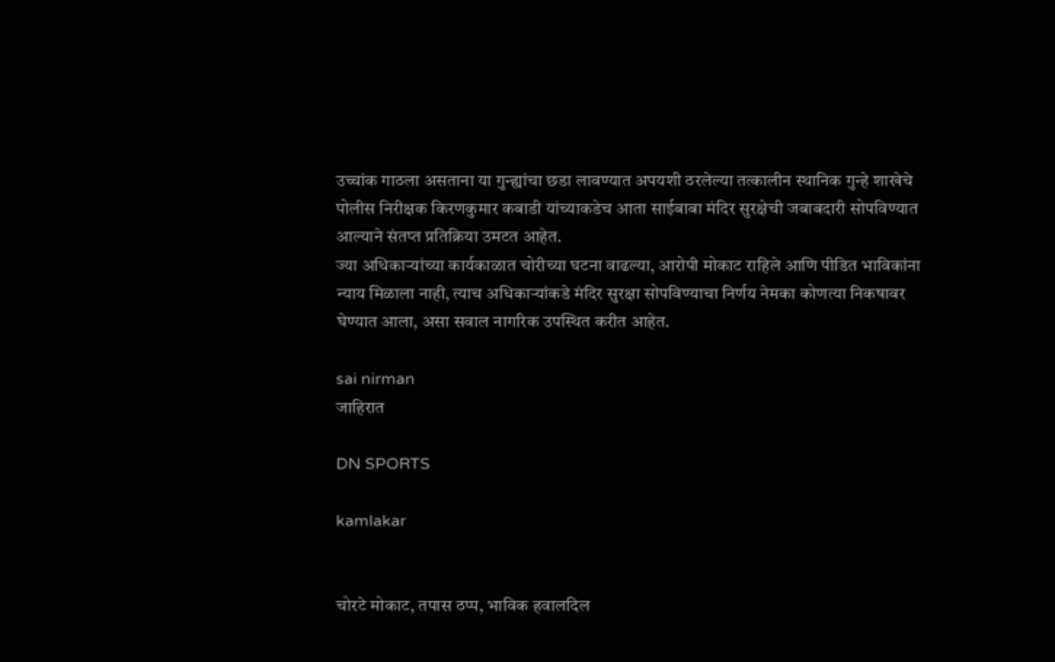उच्चांक गाठला असताना या गुन्ह्यांचा छडा लावण्यात अपयशी ठरलेल्या तत्कालीन स्थानिक गुन्हे शाखेचे पोलीस निरीक्षक किरणकुमार कबाडी यांच्याकडेच आता साईबाबा मंदिर सुरक्षेची जबाबदारी सोपविण्यात आल्याने संतप्त प्रतिक्रिया उमटत आहेत.
ज्या अधिकाऱ्यांच्या कार्यकाळात चोरीच्या घटना वाढल्या, आरोपी मोकाट राहिले आणि पीडित भाविकांना न्याय मिळाला नाही, त्याच अधिकाऱ्यांकडे मंदिर सुरक्षा सोपविण्याचा निर्णय नेमका कोणत्या निकषावर घेण्यात आला, असा सवाल नागरिक उपस्थित करीत आहेत.

sai nirman
जाहिरात

DN SPORTS

kamlakar


चोरटे मोकाट, तपास ठप्प, भाविक हवालदिल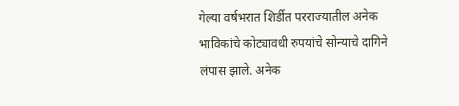गेल्या वर्षभरात शिर्डीत परराज्यातील अनेक भाविकांचे कोट्यावधी रुपयांचे सोन्याचे दागिने लंपास झाले. अनेक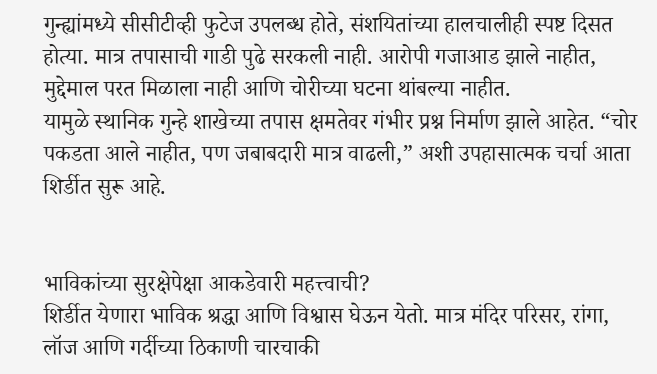गुन्ह्यांमध्ये सीसीटीव्ही फुटेज उपलब्ध होते, संशयितांच्या हालचालीही स्पष्ट दिसत होत्या. मात्र तपासाची गाडी पुढे सरकली नाही. आरोपी गजाआड झाले नाहीत, मुद्देमाल परत मिळाला नाही आणि चोरीच्या घटना थांबल्या नाहीत.
यामुळे स्थानिक गुन्हे शाखेच्या तपास क्षमतेवर गंभीर प्रश्न निर्माण झाले आहेत. “चोर पकडता आले नाहीत, पण जबाबदारी मात्र वाढली,” अशी उपहासात्मक चर्चा आता शिर्डीत सुरू आहे.


भाविकांच्या सुरक्षेपेक्षा आकडेवारी महत्त्वाची?
शिर्डीत येणारा भाविक श्रद्धा आणि विश्वास घेऊन येतो. मात्र मंदिर परिसर, रांगा, लॉज आणि गर्दीच्या ठिकाणी चारचाकी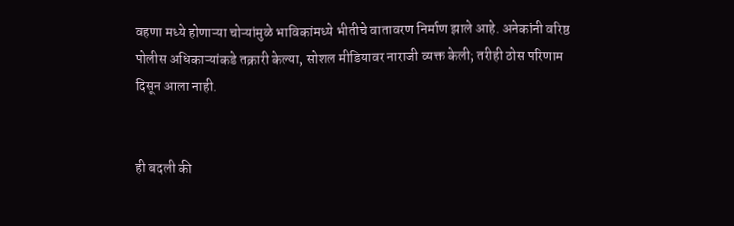वहणा मध्ये होणाऱ्या चोऱ्यांमुळे भाविकांमध्ये भीतीचे वातावरण निर्माण झाले आहे. अनेकांनी वरिष्ठ पोलीस अधिकाऱ्यांकडे तक्रारी केल्या, सोशल मीडियावर नाराजी व्यक्त केली; तरीही ठोस परिणाम दिसून आला नाही.


ही बदली की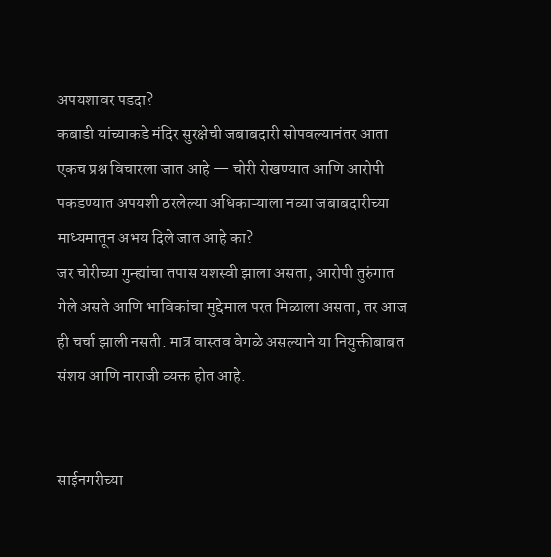अपयशावर पडदा?
कबाडी यांच्याकडे मंदिर सुरक्षेची जबाबदारी सोपवल्यानंतर आता एकच प्रश्न विचारला जात आहे — चोरी रोखण्यात आणि आरोपी पकडण्यात अपयशी ठरलेल्या अधिकाऱ्याला नव्या जबाबदारीच्या माध्यमातून अभय दिले जात आहे का?
जर चोरीच्या गुन्ह्यांचा तपास यशस्वी झाला असता, आरोपी तुरुंगात गेले असते आणि भाविकांचा मुद्देमाल परत मिळाला असता, तर आज ही चर्चा झाली नसती. मात्र वास्तव वेगळे असल्याने या नियुक्तीबाबत संशय आणि नाराजी व्यक्त होत आहे.


साईनगरीच्या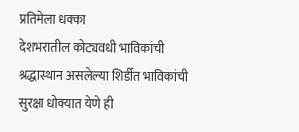प्रतिमेला धक्का
देशभरातील कोट्यवधी भाविकांची श्रद्धास्थान असलेल्या शिर्डीत भाविकांची सुरक्षा धोक्यात येणे ही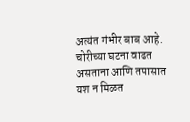अत्यंत गंभीर बाब आहे. चोरीच्या घटना वाढत असताना आणि तपासात यश न मिळत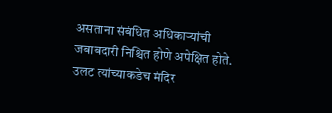असताना संबंधित अधिकाऱ्यांची जबाबदारी निश्चित होणे अपेक्षित होते. उलट त्यांच्याकडेच मंदिर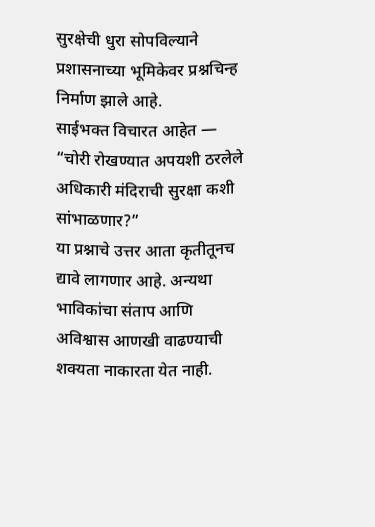सुरक्षेची धुरा सोपविल्याने प्रशासनाच्या भूमिकेवर प्रश्नचिन्ह निर्माण झाले आहे.
साईभक्त विचारत आहेत — “चोरी रोखण्यात अपयशी ठरलेले अधिकारी मंदिराची सुरक्षा कशी सांभाळणार?”
या प्रश्नाचे उत्तर आता कृतीतूनच द्यावे लागणार आहे. अन्यथा भाविकांचा संताप आणि अविश्वास आणखी वाढण्याची शक्यता नाकारता येत नाही.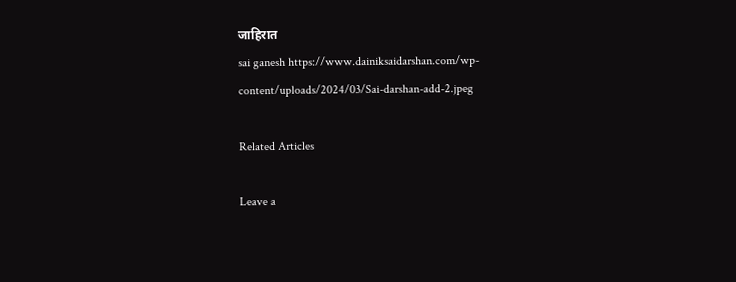जाहिरात
sai ganesh https://www.dainiksaidarshan.com/wp-content/uploads/2024/03/Sai-darshan-add-2.jpeg

Related Articles

Leave a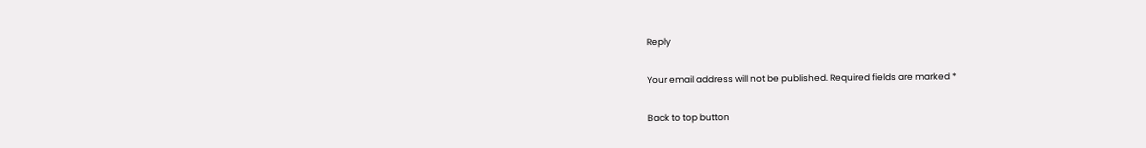Reply

Your email address will not be published. Required fields are marked *

Back to top button